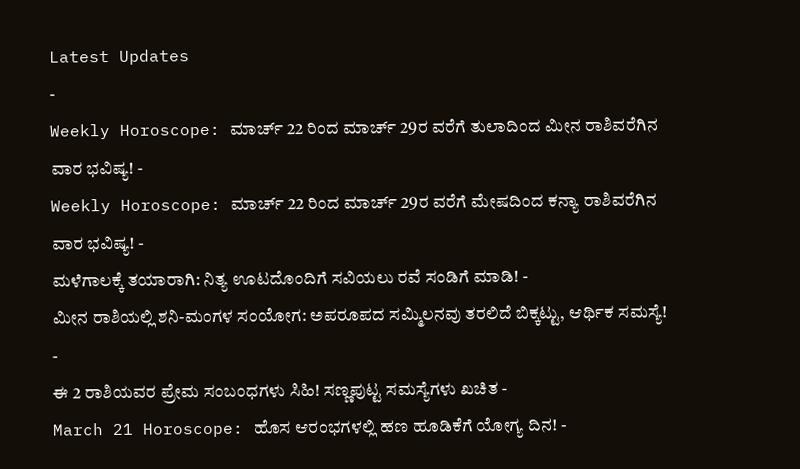Latest Updates
-
Weekly Horoscope: ಮಾರ್ಚ್ 22 ರಿಂದ ಮಾರ್ಚ್ 29ರ ವರೆಗೆ ತುಲಾದಿಂದ ಮೀನ ರಾಶಿವರೆಗಿನ ವಾರ ಭವಿಷ್ಯ! -
Weekly Horoscope: ಮಾರ್ಚ್ 22 ರಿಂದ ಮಾರ್ಚ್ 29ರ ವರೆಗೆ ಮೇಷದಿಂದ ಕನ್ಯಾ ರಾಶಿವರೆಗಿನ ವಾರ ಭವಿಷ್ಯ! -
ಮಳೆಗಾಲಕ್ಕೆ ತಯಾರಾಗಿ: ನಿತ್ಯ ಊಟದೊಂದಿಗೆ ಸವಿಯಲು ರವೆ ಸಂಡಿಗೆ ಮಾಡಿ! -
ಮೀನ ರಾಶಿಯಲ್ಲಿ ಶನಿ-ಮಂಗಳ ಸಂಯೋಗ: ಅಪರೂಪದ ಸಮ್ಮಿಲನವು ತರಲಿದೆ ಬಿಕ್ಕಟ್ಟು, ಆರ್ಥಿಕ ಸಮಸ್ಯೆ! -
ಈ 2 ರಾಶಿಯವರ ಪ್ರೇಮ ಸಂಬಂಧಗಳು ಸಿಹಿ! ಸಣ್ಣಪುಟ್ಟ ಸಮಸ್ಯೆಗಳು ಖಚಿತ -
March 21 Horoscope: ಹೊಸ ಆರಂಭಗಳಲ್ಲಿ ಹಣ ಹೂಡಿಕೆಗೆ ಯೋಗ್ಯ ದಿನ! -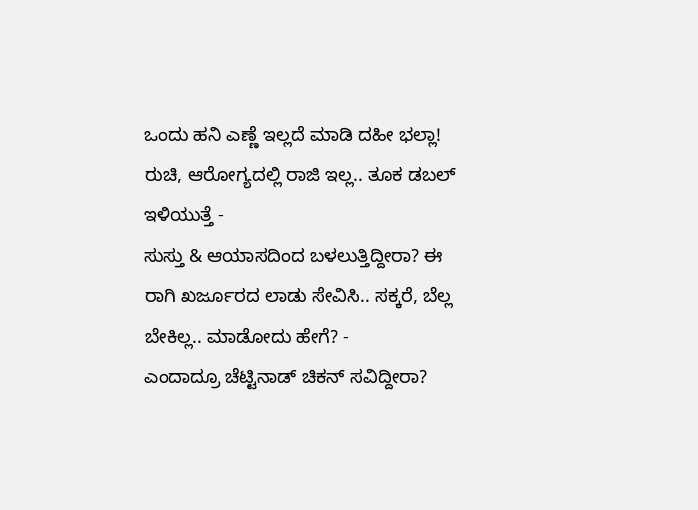ಒಂದು ಹನಿ ಎಣ್ಣೆ ಇಲ್ಲದೆ ಮಾಡಿ ದಹೀ ಭಲ್ಲಾ! ರುಚಿ, ಆರೋಗ್ಯದಲ್ಲಿ ರಾಜಿ ಇಲ್ಲ.. ತೂಕ ಡಬಲ್ ಇಳಿಯುತ್ತೆ -
ಸುಸ್ತು & ಆಯಾಸದಿಂದ ಬಳಲುತ್ತಿದ್ದೀರಾ? ಈ ರಾಗಿ ಖರ್ಜೂರದ ಲಾಡು ಸೇವಿಸಿ.. ಸಕ್ಕರೆ, ಬೆಲ್ಲ ಬೇಕಿಲ್ಲ.. ಮಾಡೋದು ಹೇಗೆ? -
ಎಂದಾದ್ರೂ ಚೆಟ್ಟಿನಾಡ್ ಚಿಕನ್ ಸವಿದ್ದೀರಾ?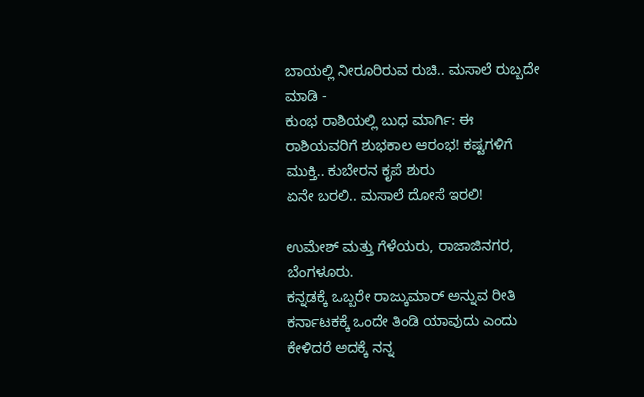ಬಾಯಲ್ಲಿ ನೀರೂರಿರುವ ರುಚಿ.. ಮಸಾಲೆ ರುಬ್ಬದೇ ಮಾಡಿ -
ಕುಂಭ ರಾಶಿಯಲ್ಲಿ ಬುಧ ಮಾರ್ಗಿ: ಈ ರಾಶಿಯವರಿಗೆ ಶುಭಕಾಲ ಆರಂಭ! ಕಷ್ಟಗಳಿಗೆ ಮುಕ್ತಿ.. ಕುಬೇರನ ಕೃಪೆ ಶುರು
ಏನೇ ಬರಲಿ.. ಮಸಾಲೆ ದೋಸೆ ಇರಲಿ!

ಉಮೇಶ್ ಮತ್ತು ಗೆಳೆಯರು, ರಾಜಾಜಿನಗರ, ಬೆಂಗಳೂರು.
ಕನ್ನಡಕ್ಕೆ ಒಬ್ಬರೇ ರಾಜ್ಕುಮಾರ್ ಅನ್ನುವ ರೀತಿ ಕರ್ನಾಟಕಕ್ಕೆ ಒಂದೇ ತಿಂಡಿ ಯಾವುದು ಎಂದು ಕೇಳಿದರೆ ಅದಕ್ಕೆ ನನ್ನ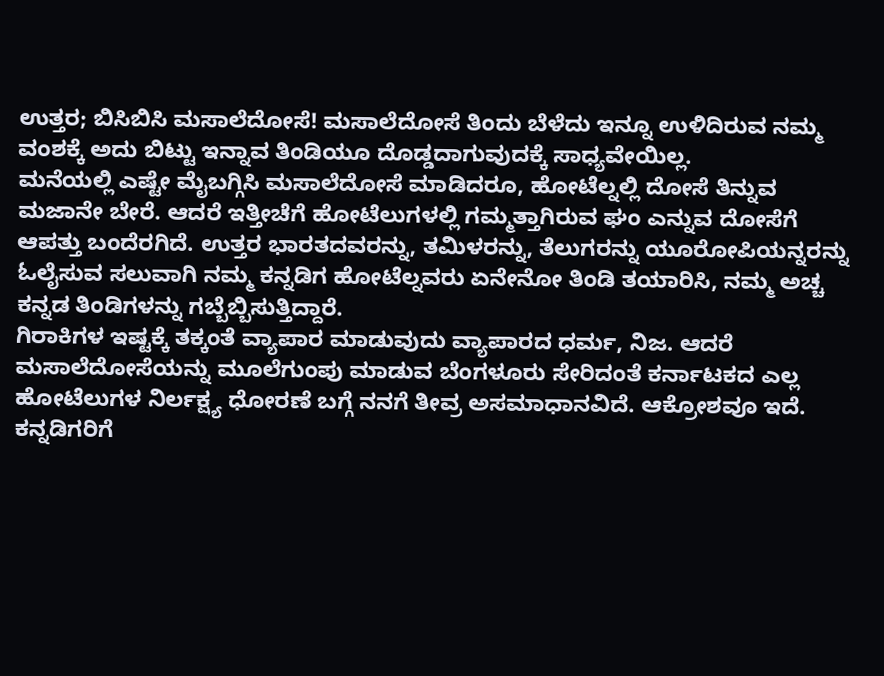ಉತ್ತರ; ಬಿಸಿಬಿಸಿ ಮಸಾಲೆದೋಸೆ! ಮಸಾಲೆದೋಸೆ ತಿಂದು ಬೆಳೆದು ಇನ್ನೂ ಉಳಿದಿರುವ ನಮ್ಮ ವಂಶಕ್ಕೆ ಅದು ಬಿಟ್ಟು ಇನ್ನಾವ ತಿಂಡಿಯೂ ದೊಡ್ಡದಾಗುವುದಕ್ಕೆ ಸಾಧ್ಯವೇಯಿಲ್ಲ.
ಮನೆಯಲ್ಲಿ ಎಷ್ಟೇ ಮೈಬಗ್ಗಿಸಿ ಮಸಾಲೆದೋಸೆ ಮಾಡಿದರೂ, ಹೋಟೆಲ್ನಲ್ಲಿ ದೋಸೆ ತಿನ್ನುವ ಮಜಾನೇ ಬೇರೆ. ಆದರೆ ಇತ್ತೀಚೆಗೆ ಹೋಟೆಲುಗಳಲ್ಲಿ ಗಮ್ಮತ್ತಾಗಿರುವ ಘಂ ಎನ್ನುವ ದೋಸೆಗೆ ಆಪತ್ತು ಬಂದೆರಗಿದೆ. ಉತ್ತರ ಭಾರತದವರನ್ನು, ತಮಿಳರನ್ನು, ತೆಲುಗರನ್ನು ಯೂರೋಪಿಯನ್ನರನ್ನು ಓಲೈಸುವ ಸಲುವಾಗಿ ನಮ್ಮ ಕನ್ನಡಿಗ ಹೋಟೆಲ್ನವರು ಏನೇನೋ ತಿಂಡಿ ತಯಾರಿಸಿ, ನಮ್ಮ ಅಚ್ಚ ಕನ್ನಡ ತಿಂಡಿಗಳನ್ನು ಗಬ್ಬೆಬ್ಬಿಸುತ್ತಿದ್ದಾರೆ.
ಗಿರಾಕಿಗಳ ಇಷ್ಟಕ್ಕೆ ತಕ್ಕಂತೆ ವ್ಯಾಪಾರ ಮಾಡುವುದು ವ್ಯಾಪಾರದ ಧರ್ಮ, ನಿಜ. ಆದರೆ ಮಸಾಲೆದೋಸೆಯನ್ನು ಮೂಲೆಗುಂಪು ಮಾಡುವ ಬೆಂಗಳೂರು ಸೇರಿದಂತೆ ಕರ್ನಾಟಕದ ಎಲ್ಲ ಹೋಟೆಲುಗಳ ನಿರ್ಲಕ್ಷ್ಯ ಧೋರಣೆ ಬಗ್ಗೆ ನನಗೆ ತೀವ್ರ ಅಸಮಾಧಾನವಿದೆ. ಆಕ್ರೋಶವೂ ಇದೆ.
ಕನ್ನಡಿಗರಿಗೆ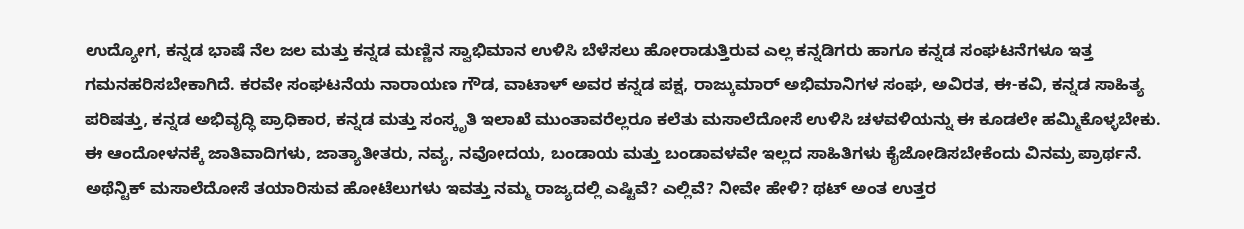ಉದ್ಯೋಗ, ಕನ್ನಡ ಭಾಷೆ ನೆಲ ಜಲ ಮತ್ತು ಕನ್ನಡ ಮಣ್ಣಿನ ಸ್ವಾಭಿಮಾನ ಉಳಿಸಿ ಬೆಳೆಸಲು ಹೋರಾಡುತ್ತಿರುವ ಎಲ್ಲ ಕನ್ನಡಿಗರು ಹಾಗೂ ಕನ್ನಡ ಸಂಘಟನೆಗಳೂ ಇತ್ತ ಗಮನಹರಿಸಬೇಕಾಗಿದೆ. ಕರವೇ ಸಂಘಟನೆಯ ನಾರಾಯಣ ಗೌಡ, ವಾಟಾಳ್ ಅವರ ಕನ್ನಡ ಪಕ್ಷ, ರಾಜ್ಕುಮಾರ್ ಅಭಿಮಾನಿಗಳ ಸಂಘ, ಅವಿರತ, ಈ-ಕವಿ, ಕನ್ನಡ ಸಾಹಿತ್ಯ ಪರಿಷತ್ತು, ಕನ್ನಡ ಅಭಿವೃದ್ಧಿ ಪ್ರಾಧಿಕಾರ, ಕನ್ನಡ ಮತ್ತು ಸಂಸ್ಕೃತಿ ಇಲಾಖೆ ಮುಂತಾವರೆಲ್ಲರೂ ಕಲೆತು ಮಸಾಲೆದೋಸೆ ಉಳಿಸಿ ಚಳವಳಿಯನ್ನು ಈ ಕೂಡಲೇ ಹಮ್ಮಿಕೊಳ್ಳಬೇಕು. ಈ ಆಂದೋಳನಕ್ಕೆ ಜಾತಿವಾದಿಗಳು, ಜಾತ್ಯಾತೀತರು, ನವ್ಯ, ನವೋದಯ, ಬಂಡಾಯ ಮತ್ತು ಬಂಡಾವಳವೇ ಇಲ್ಲದ ಸಾಹಿತಿಗಳು ಕೈಜೋಡಿಸಬೇಕೆಂದು ವಿನಮ್ರ ಪ್ರಾರ್ಥನೆ.
ಅಥೆನ್ಟಿಕ್ ಮಸಾಲೆದೋಸೆ ತಯಾರಿಸುವ ಹೋಟೆಲುಗಳು ಇವತ್ತು ನಮ್ಮ ರಾಜ್ಯದಲ್ಲಿ ಎಷ್ಟಿವೆ? ಎಲ್ಲಿವೆ? ನೀವೇ ಹೇಳಿ? ಥಟ್ ಅಂತ ಉತ್ತರ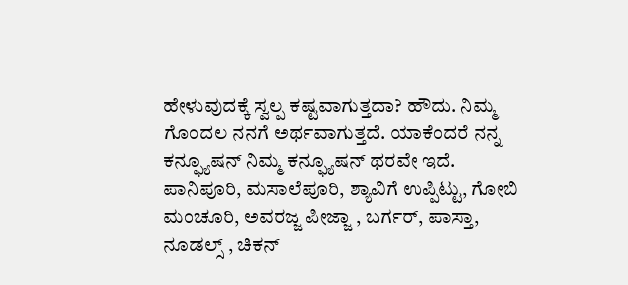ಹೇಳುವುದಕ್ಕೆ ಸ್ವಲ್ಪ ಕಷ್ಟವಾಗುತ್ತದಾ? ಹೌದು. ನಿಮ್ಮ ಗೊಂದಲ ನನಗೆ ಅರ್ಥವಾಗುತ್ತದೆ. ಯಾಕೆಂದರೆ ನನ್ನ ಕನ್ಫ್ಯೂಷನ್ ನಿಮ್ಮ ಕನ್ಫ್ಯೂಷನ್ ಥರವೇ ಇದೆ.
ಪಾನಿಪೂರಿ, ಮಸಾಲೆಪೂರಿ, ಶ್ಯಾವಿಗೆ ಉಪ್ಪಿಟ್ಟು, ಗೋಬಿ ಮಂಚೂರಿ, ಅವರಜ್ಜ ಪೀಜ್ಜಾ , ಬರ್ಗರ್, ಪಾಸ್ತಾ, ನೂಡಲ್ಸ್ , ಚಿಕನ್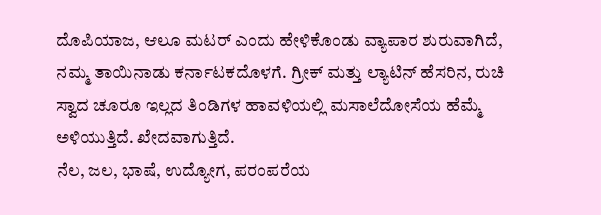ದೊಪಿಯಾಜ, ಆಲೂ ಮಟರ್ ಎಂದು ಹೇಳಿಕೊಂಡು ವ್ಯಾಪಾರ ಶುರುವಾಗಿದೆ, ನಮ್ಮ ತಾಯಿನಾಡು ಕರ್ನಾಟಕದೊಳಗೆ. ಗ್ರೀಕ್ ಮತ್ತು ಲ್ಯಾಟಿನ್ ಹೆಸರಿನ, ರುಚಿ ಸ್ವಾದ ಚೂರೂ ಇಲ್ಲದ ತಿಂಡಿಗಳ ಹಾವಳಿಯಲ್ಲಿ ಮಸಾಲೆದೋಸೆಯ ಹೆಮ್ಮೆ ಅಳಿಯುತ್ತಿದೆ. ಖೇದವಾಗುತ್ತಿದೆ.
ನೆಲ, ಜಲ, ಭಾಷೆ, ಉದ್ಯೋಗ, ಪರಂಪರೆಯ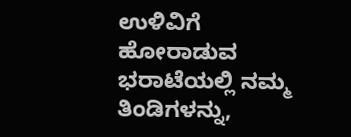ಉಳಿವಿಗೆ ಹೋರಾಡುವ ಭರಾಟೆಯಲ್ಲಿ ನಮ್ಮ ತಿಂಡಿಗಳನ್ನು,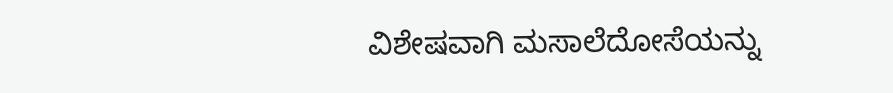ವಿಶೇಷವಾಗಿ ಮಸಾಲೆದೋಸೆಯನ್ನು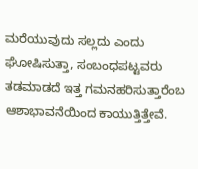ಮರೆಯುವುದು ಸಲ್ಲದು ಎಂದು ಘೋಷಿಸುತ್ತಾ, ಸಂಬಂಧಪಟ್ಟವರು ತಡಮಾಡದೆ ಇತ್ತ ಗಮನಹರಿಸುತ್ತಾರೆಂಬ ಆಶಾಭಾವನೆಯಿಂದ ಕಾಯುತ್ತಿತ್ತೇವೆ.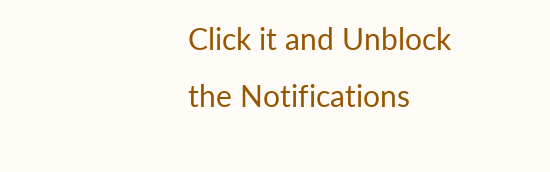Click it and Unblock the Notifications